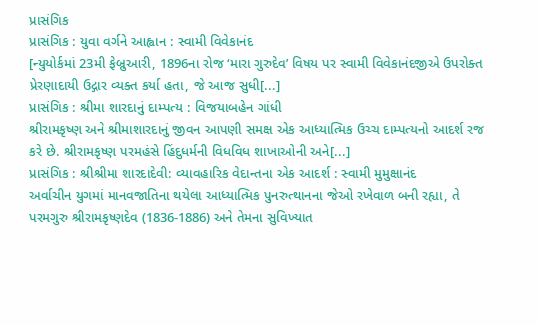પ્રાસંગિક
પ્રાસંગિક : યુવા વર્ગને આહ્વાન : સ્વામી વિવેકાનંદ
[ન્યુયોર્કમાં 23મી ફેબ્રુઆરી, 1896ના રોજ ‘મારા ગુરુદેવ’ વિષય પર સ્વામી વિવેકાનંદજીએ ઉપરોક્ત પ્રેરણાદાયી ઉદ્ગાર વ્યક્ત કર્યા હતા, જે આજ સુધી[...]
પ્રાસંગિક : શ્રીમા શારદાનું દામ્પત્ય : વિજયાબહેન ગાંધી
શ્રીરામકૃષ્ણ અને શ્રીમાશારદાનું જીવન આપણી સમક્ષ એક આધ્યાત્મિક ઉચ્ચ દામ્પત્યનો આદર્શ રજ કરે છે. શ્રીરામકૃષ્ણ પરમહંસે હિંદુધર્મની વિધવિધ શાખાઓની અને[...]
પ્રાસંગિક : શ્રીશ્રીમા શારદાદેવી: વ્યાવહારિક વેદાન્તના એક આદર્શ : સ્વામી મુમુક્ષાનંદ
અર્વાચીન યુગમાં માનવજાતિના થયેલા આધ્યાત્મિક પુનરુત્થાનના જેઓ રખેવાળ બની રહ્યા, તે પરમગુરુ શ્રીરામકૃષ્ણદેવ (1836-1886) અને તેમના સુવિખ્યાત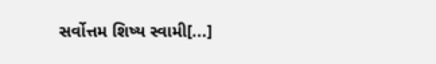સર્વોત્તમ શિષ્ય સ્વામી[...]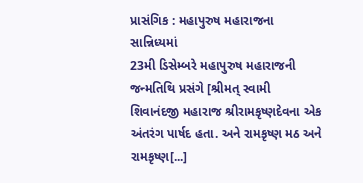પ્રાસંગિક : મહાપુરુષ મહારાજના સાન્નિધ્યમાં
23મી ડિસેમ્બરે મહાપુરુષ મહારાજની જન્મતિથિ પ્રસંગે [શ્રીમત્ સ્વામી શિવાનંદજી મહારાજ શ્રીરામકૃષ્ણદેવના એક અંતરંગ પાર્ષદ હતા. અને રામકૃષ્ણ મઠ અને રામકૃષ્ણ[...]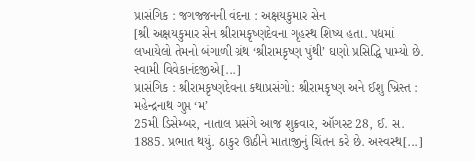પ્રાસંગિક : જગજ્જનની વંદના : અક્ષયકુમાર સેન
[શ્રી અક્ષયકુમાર સેન શ્રીરામકૃષ્ણદેવના ગૃહસ્થ શિષ્ય હતા. પદ્યમાં લખાયેલો તેમનો બંગાળી ગ્રંથ ‘શ્રીરામકૃષ્ણ પુંથી’ ઘણો પ્રસિદ્ધિ પામ્યો છે. સ્વામી વિવેકાનંદજીએ[...]
પ્રાસંગિક : શ્રીરામકૃષ્ણદેવના કથાપ્રસંગો: શ્રીરામકૃષ્ણ અને ઈશુ ખ્રિસ્ત : મહેન્દ્રનાથ ગુપ્ત ‘મ’
25મી ડિસેમ્બર, નાતાલ પ્રસંગે આજ શુક્રવાર, ઑગસ્ટ 28, ઈ. સ. 1885. પ્રભાત થયું. ઠાકુર ઊઠીને માતાજીનું ચિંતન કરે છે. અસ્વસ્થ[...]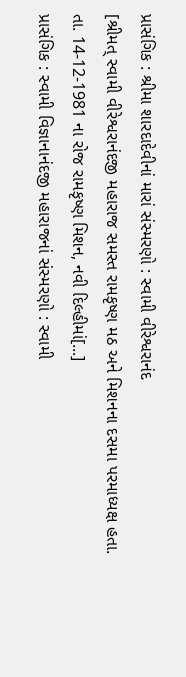પ્રાસંગિક : શ્રીમા શારદાદેવીનાં મારાં સંસ્મરણો : સ્વામી વીરેશ્વરાનંદ
[શ્રીમત્ સ્વામી વીરેશ્વરાનંદજી મહારાજ સમસ્ત રામકૃષ્ણ મઠ અને મિશનના દસમા પરમાધ્યક્ષ હતા. તા. 14-12-1981 ના રોજ રામકૃષ્ણ મિશન, નવી દિલ્હીમાં[...]
પ્રાસંગિક : સ્વામી વિજ્ઞાનાનંદજી મહારાજનાં સંસ્મરણો : સ્વામી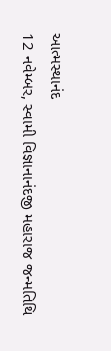આત્મસ્થાનંદ
12 નવેમ્બર, સ્વામી વિજ્ઞાનાનંદજી મહારાજ જન્મતિથિ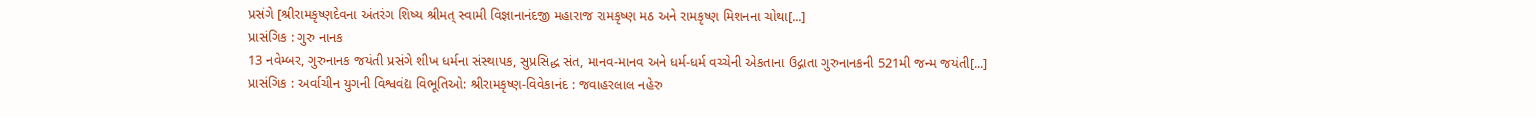પ્રસંગે [શ્રીરામકૃષ્ણદેવના અંતરંગ શિષ્ય શ્રીમત્ સ્વામી વિજ્ઞાનાનંદજી મહારાજ રામકૃષ્ણ મઠ અને રામકૃષ્ણ મિશનના ચોથા[...]
પ્રાસંગિક : ગુરુ નાનક
13 નવેમ્બર, ગુરુનાનક જયંતી પ્રસંગે શીખ ધર્મના સંસ્થાપક, સુપ્રસિદ્ધ સંત, માનવ-માનવ અને ધર્મ-ધર્મ વચ્ચેની એકતાના ઉદ્ગાતા ગુરુનાનકની 521મી જન્મ જયંતી[...]
પ્રાસંગિક : અર્વાચીન યુગની વિશ્વવંદ્ય વિભૂતિઓ: શ્રીરામકૃષ્ણ-વિવેકાનંદ : જવાહરલાલ નહેરુ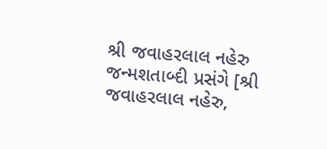શ્રી જવાહરલાલ નહેરુ જન્મશતાબ્દી પ્રસંગે [શ્રી જવાહરલાલ નહેરુ,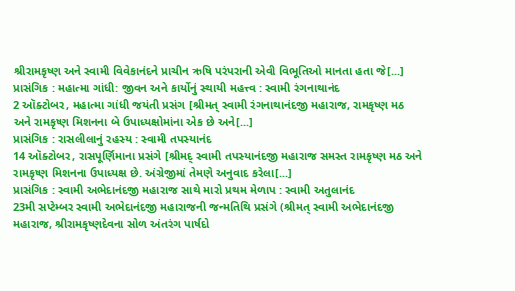શ્રીરામકૃષ્ણ અને સ્વામી વિવેકાનંદને પ્રાચીન ઋષિ પરંપરાની એવી વિભૂતિઓ માનતા હતા જે[...]
પ્રાસંગિક : મહાત્મા ગાંધી: જીવન અને કાર્યોનું સ્થાયી મહત્ત્વ : સ્વામી રંગનાથાનંદ
2 ઑક્ટોબર, મહાત્મા ગાંધી જયંતી પ્રસંગ [શ્રીમત્ સ્વામી રંગનાથાનંદજી મહારાજ, રામકૃષ્ણ મઠ અને રામકૃષ્ણ મિશનના બે ઉપાધ્યક્ષોમાંના એક છે અને[...]
પ્રાસંગિક : રાસલીલાનું રહસ્ય : સ્વામી તપસ્યાનંદ
14 ઑક્ટોબર, રાસપૂર્ણિમાના પ્રસંગે [શ્રીમદ્ સ્વામી તપસ્યાનંદજી મહારાજ સમસ્ત રામકૃષ્ણ મઠ અને રામકૃષ્ણ મિશનના ઉપાધ્યક્ષ છે. અંગ્રેજીમાં તેમણે અનુવાદ કરેલા[...]
પ્રાસંગિક : સ્વામી અભેદાનંદજી મહારાજ સાથે મારો પ્રથમ મેળાપ : સ્વામી અતુલાનંદ
23મી સપ્ટેમ્બર સ્વામી અભેદાનંદજી મહારાજની જન્મતિથિ પ્રસંગે (શ્રીમત્ સ્વામી અભેદાનંદજી મહારાજ, શ્રીરામકૃષ્ણદેવના સોળ અંતરંગ પાર્ષદો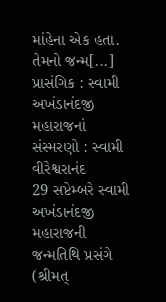માંહેના એક હતા. તેમનો જન્મ[...]
પ્રાસંગિક : સ્વામી અખંડાનંદજી મહારાજનાં સંસ્મરણો : સ્વામી વીરેશ્વરાનંદ
29 સપ્ટેમ્બરે સ્વામી અખંડાનંદજી મહારાજની જન્મતિથિ પ્રસંગે (શ્રીમત્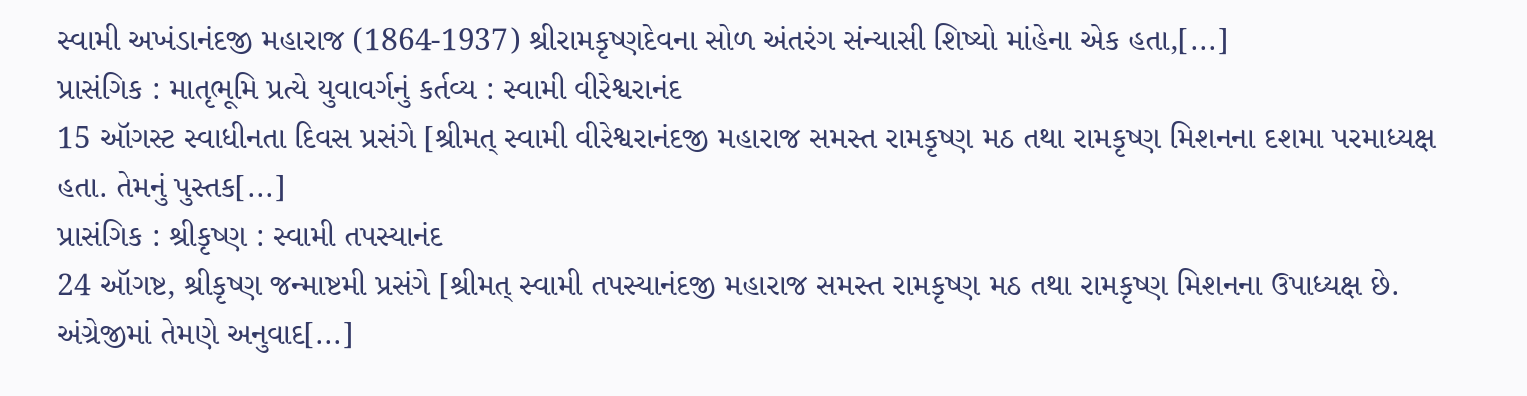સ્વામી અખંડાનંદજી મહારાજ (1864-1937) શ્રીરામકૃષ્ણદેવના સોળ અંતરંગ સંન્યાસી શિષ્યો માંહેના એક હતા,[...]
પ્રાસંગિક : માતૃભૂમિ પ્રત્યે યુવાવર્ગનું કર્તવ્ય : સ્વામી વીરેશ્વરાનંદ
15 ઑગસ્ટ સ્વાધીનતા દિવસ પ્રસંગે [શ્રીમત્ સ્વામી વીરેશ્વરાનંદજી મહારાજ સમસ્ત રામકૃષ્ણ મઠ તથા રામકૃષ્ણ મિશનના દશમા પરમાધ્યક્ષ હતા. તેમનું પુસ્તક[...]
પ્રાસંગિક : શ્રીકૃષ્ણ : સ્વામી તપસ્યાનંદ
24 ઑગષ્ટ, શ્રીકૃષ્ણ જન્માષ્ટમી પ્રસંગે [શ્રીમત્ સ્વામી તપસ્યાનંદજી મહારાજ સમસ્ત રામકૃષ્ણ મઠ તથા રામકૃષ્ણ મિશનના ઉપાધ્યક્ષ છે. અંગ્રેજીમાં તેમણે અનુવાદ[...]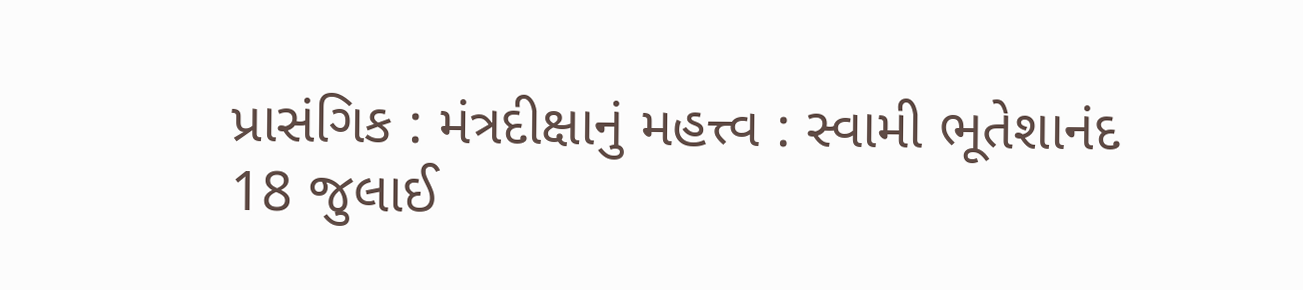પ્રાસંગિક : મંત્રદીક્ષાનું મહત્ત્વ : સ્વામી ભૂતેશાનંદ
18 જુલાઈ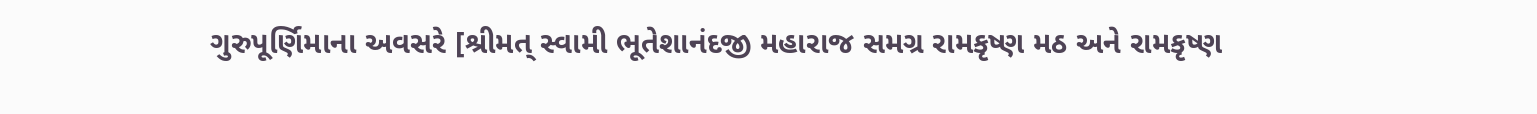ગુરુપૂર્ણિમાના અવસરે [શ્રીમત્ સ્વામી ભૂતેશાનંદજી મહારાજ સમગ્ર રામકૃષ્ણ મઠ અને રામકૃષ્ણ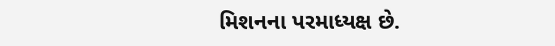મિશનના પરમાધ્યક્ષ છે.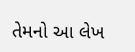તેમનો આ લેખ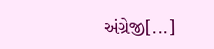અંગ્રેજી[...]